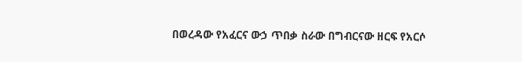በወረዳው የአፈርና ውኃ ጥበቃ ስራው በግብርናው ዘርፍ የአርሶ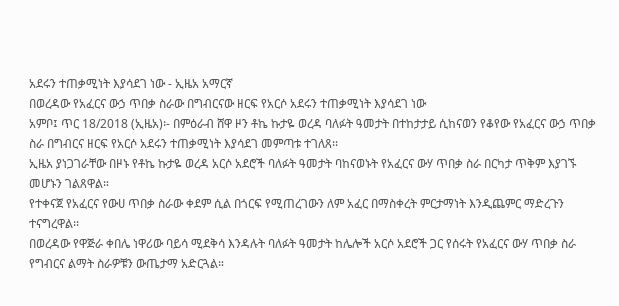አደሩን ተጠቃሚነት እያሳደገ ነው - ኢዜአ አማርኛ
በወረዳው የአፈርና ውኃ ጥበቃ ስራው በግብርናው ዘርፍ የአርሶ አደሩን ተጠቃሚነት እያሳደገ ነው
አምቦ፤ ጥር 18/2018 (ኢዜአ)፡- በምዕራብ ሸዋ ዞን ቶኬ ኩታዬ ወረዳ ባለፉት ዓመታት በተከታታይ ሲከናወን የቆየው የአፈርና ውኃ ጥበቃ ስራ በግብርና ዘርፍ የአርሶ አደሩን ተጠቃሚነት እያሳደገ መምጣቱ ተገለጸ፡፡
ኢዜአ ያነጋገራቸው በዞኑ የቶኬ ኩታዬ ወረዳ አርሶ አደሮች ባለፉት ዓመታት ባከናወኑት የአፈርና ውሃ ጥበቃ ስራ በርካታ ጥቅም እያገኙ መሆኑን ገልጸዋል።
የተቀናጀ የአፈርና የውሀ ጥበቃ ስራው ቀደም ሲል በጎርፍ የሚጠረገውን ለም አፈር በማስቀረት ምርታማነት እንዲጨምር ማድረጉን ተናግረዋል፡፡
በወረዳው የዋጅራ ቀበሌ ነዋሪው ባይሳ ሚደቅሳ እንዳሉት ባለፉት ዓመታት ከሌሎች አርሶ አደሮች ጋር የሰሩት የአፈርና ውሃ ጥበቃ ስራ የግብርና ልማት ስራዎቹን ውጤታማ አድርጓል።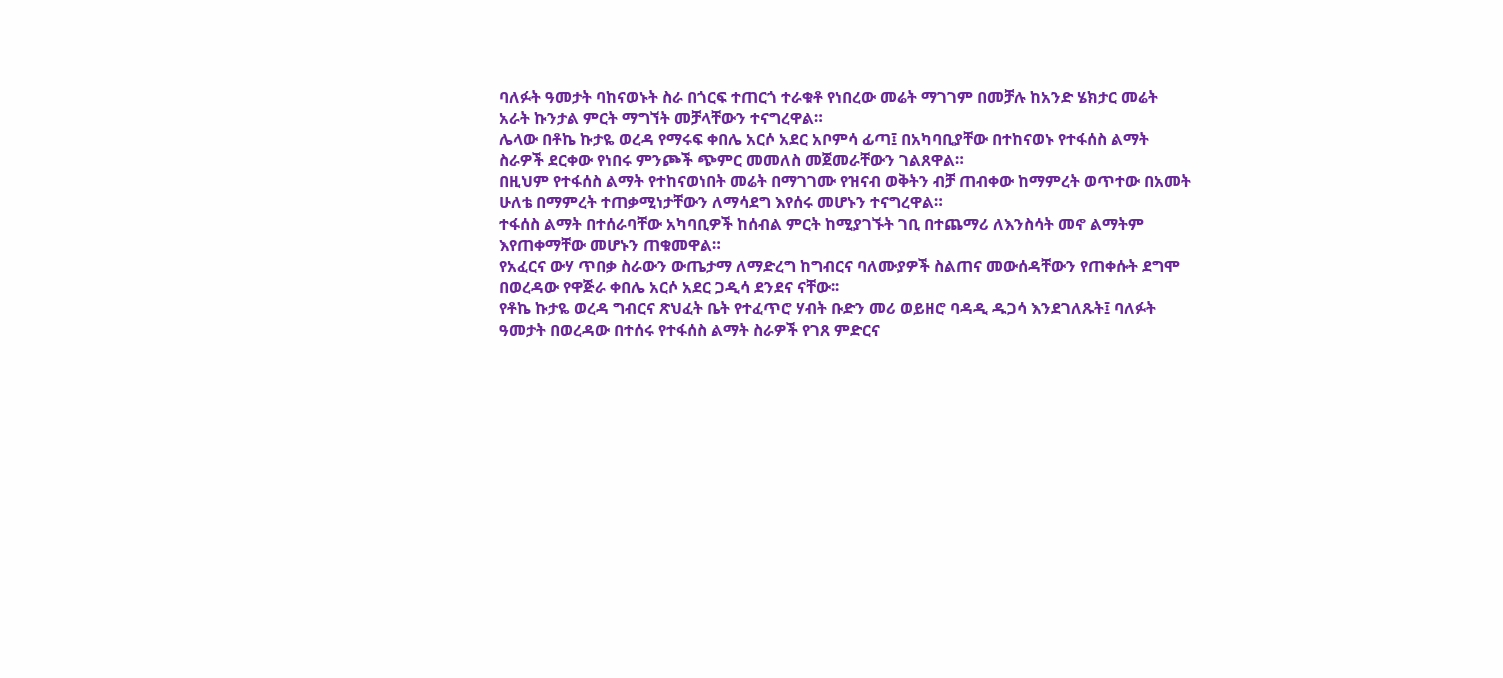ባለፉት ዓመታት ባከናወኑት ስራ በጎርፍ ተጠርጎ ተራቁቶ የነበረው መሬት ማገገም በመቻሉ ከአንድ ሄክታር መሬት አራት ኩንታል ምርት ማግኘት መቻላቸውን ተናግረዋል።
ሌላው በቶኬ ኩታዬ ወረዳ የማሩፍ ቀበሌ አርሶ አደር አቦምሳ ፊጣ፤ በአካባቢያቸው በተከናወኑ የተፋሰስ ልማት ስራዎች ደርቀው የነበሩ ምንጮች ጭምር መመለስ መጀመራቸውን ገልጸዋል።
በዚህም የተፋሰስ ልማት የተከናወነበት መሬት በማገገሙ የዝናብ ወቅትን ብቻ ጠብቀው ከማምረት ወጥተው በአመት ሁለቴ በማምረት ተጠቃሚነታቸውን ለማሳደግ እየሰሩ መሆኑን ተናግረዋል።
ተፋሰስ ልማት በተሰራባቸው አካባቢዎች ከሰብል ምርት ከሚያገኙት ገቢ በተጨማሪ ለእንስሳት መኖ ልማትም እየጠቀማቸው መሆኑን ጠቁመዋል።
የአፈርና ውሃ ጥበቃ ስራውን ውጤታማ ለማድረግ ከግብርና ባለሙያዎች ስልጠና መውሰዳቸውን የጠቀሱት ደግሞ በወረዳው የዋጅራ ቀበሌ አርሶ አደር ጋዲሳ ደንደና ናቸው፡፡
የቶኬ ኩታዬ ወረዳ ግብርና ጽህፈት ቤት የተፈጥሮ ሃብት ቡድን መሪ ወይዘሮ ባዳዲ ዱጋሳ እንደገለጹት፤ ባለፉት ዓመታት በወረዳው በተሰሩ የተፋሰስ ልማት ስራዎች የገጸ ምድርና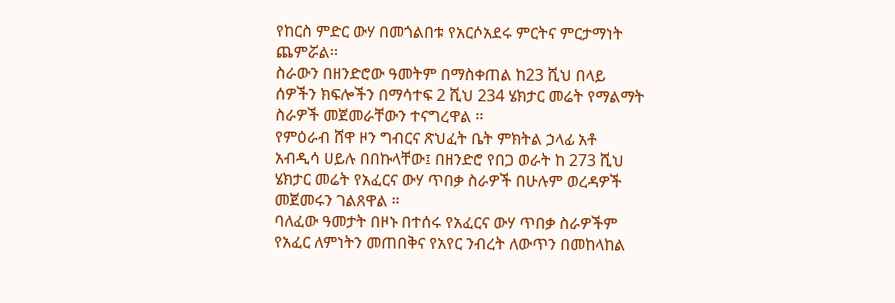የከርስ ምድር ውሃ በመጎልበቱ የአርሶአደሩ ምርትና ምርታማነት ጨምሯል፡፡
ስራውን በዘንድሮው ዓመትም በማስቀጠል ከ23 ሺህ በላይ ሰዎችን ክፍሎችን በማሳተፍ 2 ሺህ 234 ሄክታር መሬት የማልማት ስራዎች መጀመራቸውን ተናግረዋል ፡፡
የምዕራብ ሸዋ ዞን ግብርና ጽህፈት ቤት ምክትል ኃላፊ አቶ አብዲሳ ሀይሉ በበኩላቸው፤ በዘንድሮ የበጋ ወራት ከ 273 ሺህ ሄክታር መሬት የአፈርና ውሃ ጥበቃ ስራዎች በሁሉም ወረዳዎች መጀመሩን ገልጸዋል ።
ባለፈው ዓመታት በዞኑ በተሰሩ የአፈርና ውሃ ጥበቃ ስራዎችም የአፈር ለምነትን መጠበቅና የአየር ንብረት ለውጥን በመከላከል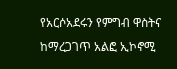የአርሶአደሩን የምግብ ዋስትና ከማረጋገጥ አልፎ ኢኮኖሚ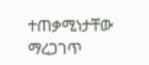ተጠቃሚነታቸው ማረጋገጥ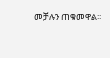መቻሉን ጠቁመዋል፡፡